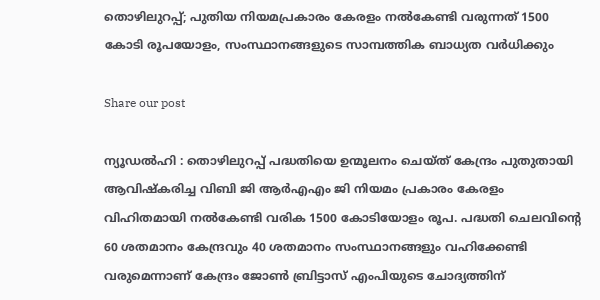തൊഴിലുറപ്പ്; പുതിയ നിയമപ്രകാരം കേരളം നൽകേണ്ടി വരുന്നത് 1500 കോടി രൂപയോളം, സംസ്ഥാനങ്ങളുടെ സാമ്പത്തിക ബാധ്യത വർധിക്കും

Share our post

ന്യൂഡൽഹി : തൊഴിലുറപ്പ് പദ്ധതിയെ ഉന്മൂലനം ചെയ്ത് കേന്ദ്രം പുതുതായി ആവിഷ്കരിച്ച വിബി ജി ആർഎഎം ജി നിയമം പ്രകാരം കേരളം വിഹിതമായി നൽകേണ്ടി വരിക 1500 കോടിയോളം രൂപ. പദ്ധതി ചെലവിന്റെ 60 ശതമാനം കേന്ദ്രവും 40 ശതമാനം സംസ്ഥാനങ്ങളും വഹിക്കേണ്ടി വരുമെന്നാണ് കേന്ദ്രം ജോൺ ബ്രിട്ടാസ് എംപിയുടെ ചോദ്യത്തിന്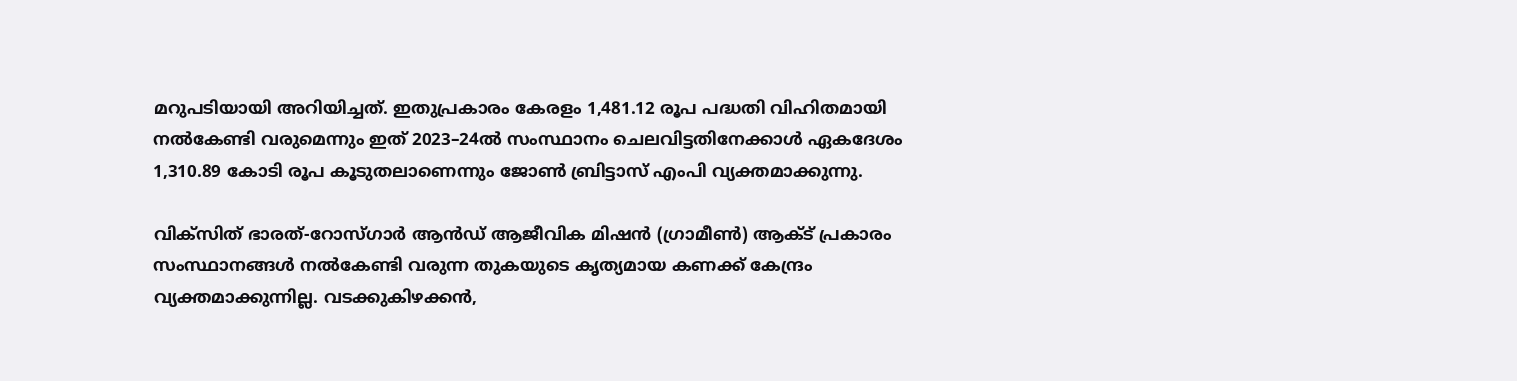മറുപടിയായി അറിയിച്ചത്. ഇതുപ്രകാരം കേരളം 1,481.12 രൂപ പദ്ധതി വിഹിതമായി നൽകേണ്ടി വരുമെന്നും ഇത് 2023–24ൽ സംസ്ഥാനം ചെലവിട്ടതിനേക്കാൾ ഏകദേശം 1,310.89 കോടി രൂപ കൂടുതലാണെന്നും ജോൺ ബ്രിട്ടാസ് എംപി വ്യക്തമാക്കുന്നു.

വിക്സിത് ഭാരത്-റോസ്ഗാർ ആൻഡ് ആജീവിക മിഷൻ (ഗ്രാമീൺ) ആക്ട് പ്രകാരം സംസ്ഥാനങ്ങൾ നൽകേണ്ടി വരുന്ന തുകയുടെ കൃത്യമായ കണക്ക് കേന്ദ്രം വ്യക്തമാക്കുന്നില്ല. വടക്കുകിഴക്കൻ,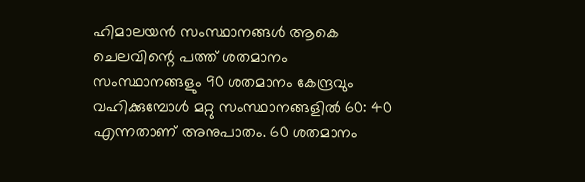ഹിമാലയൻ സംസ്ഥാനങ്ങൾ ആകെ ചെലവിന്റെ പത്ത് ശതമാനം സംസ്ഥാനങ്ങളും 90 ശതമാനം കേന്ദ്രവും വഹിക്കുമ്പോൾ മറ്റു സംസ്ഥാനങ്ങളിൽ 60: 40 എന്നതാണ് അനുപാതം. 60 ശതമാനം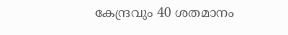കേന്ദ്രവും 40 ശതമാനം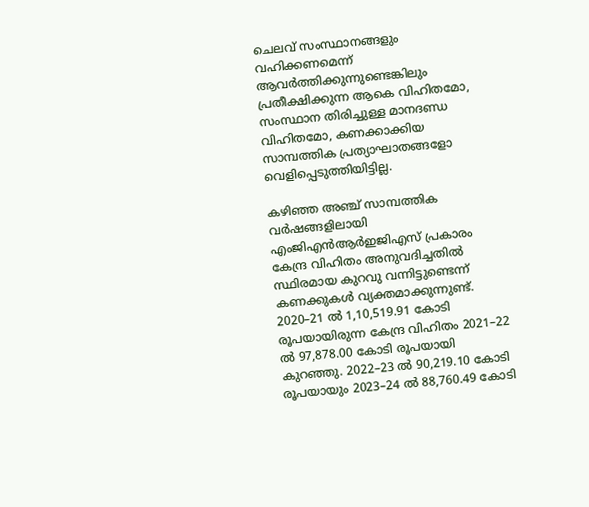ചെലവ് സംസ്ഥാനങ്ങളും വഹിക്കണമെന്ന് ആവർത്തിക്കുന്നുണ്ടെങ്കിലും പ്രതീക്ഷിക്കുന്ന ആകെ വിഹിതമോ, സംസ്ഥാന തിരിച്ചുള്ള മാനദണ്ഡ വിഹിതമോ, കണക്കാക്കിയ സാമ്പത്തിക പ്രത്യാഘാതങ്ങളോ വെളിപ്പെടുത്തിയിട്ടില്ല.

കഴിഞ്ഞ അഞ്ച് സാമ്പത്തിക വർഷങ്ങളിലായി എംജിഎൻആർഇജിഎസ് പ്രകാരം കേന്ദ്ര വിഹിതം അനുവദിച്ചതിൽ സ്ഥിരമായ കുറവു വന്നിട്ടുണ്ടെന്ന് കണക്കുകൾ വ്യക്തമാക്കുന്നുണ്ട്. 2020–21 ൽ 1,10,519.91 കോടി രൂപയായിരുന്ന കേന്ദ്ര വിഹിതം 2021–22 ൽ 97,878.00 കോടി രൂപയായി കുറഞ്ഞു. 2022–23 ൽ 90,219.10 കോടി രൂപയായും 2023–24 ൽ 88,760.49 കോടി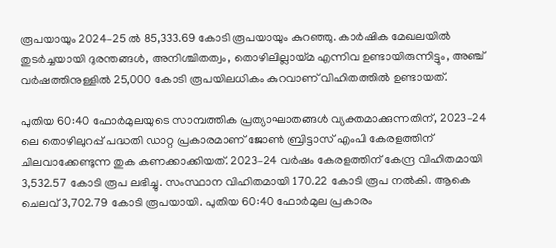രൂപയായും 2024–25 ൽ 85,333.69 കോടി രൂപയായും കുറഞ്ഞു. കാർഷിക മേഖലയിൽ തുടർച്ചയായി ദുരന്തങ്ങൾ, അനിശ്ചിതത്വം, തൊഴിലില്ലായ്മ എന്നിവ ഉണ്ടായിരുന്നിട്ടും, അഞ്ച് വർഷത്തിനുള്ളിൽ 25,000 കോടി രൂപയിലധികം കുറവാണ് വിഹിതത്തിൽ ഉണ്ടായത്.

പുതിയ 60:40 ഫോർമുലയുടെ സാമ്പത്തിക പ്രത്യാഘാതങ്ങൾ വ്യക്തമാക്കുന്നതിന്, 2023–24 ലെ തൊഴിലുറപ്പ് പദ്ധതി ഡാറ്റ പ്രകാരമാണ് ജോൺ ബ്രിട്ടാസ് എംപി കേരളത്തിന് ചിലവാക്കേണ്ടുന്ന തുക കണക്കാക്കിയത്. 2023–24 വർഷം കേരളത്തിന് കേന്ദ്ര വിഹിതമായി 3,532.57 കോടി രൂപ ലഭിച്ചു. സംസ്ഥാന വിഹിതമായി 170.22 കോടി രൂപ നൽകി. ആകെ ചെലവ് 3,702.79 കോടി രൂപയായി. പുതിയ 60:40 ഫോർമുല പ്രകാരം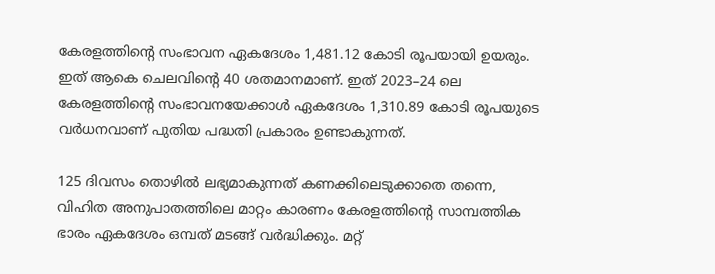കേരളത്തിന്റെ സംഭാവന ഏകദേശം 1,481.12 കോടി രൂപയായി ഉയരും. ഇത് ആകെ ചെലവിന്റെ 40 ശതമാനമാണ്. ഇത് 2023–24 ലെ കേരളത്തിന്റെ സംഭാവനയേക്കാൾ ഏകദേശം 1,310.89 കോടി രൂപയുടെ വർധനവാണ് പുതിയ പദ്ധതി പ്രകാരം ഉണ്ടാകുന്നത്.

125 ദിവസം തൊഴിൽ ലഭ്യമാകുന്നത് കണക്കിലെടുക്കാതെ തന്നെ, വിഹിത അനുപാതത്തിലെ മാറ്റം കാരണം കേരളത്തിന്റെ സാമ്പത്തിക ഭാരം ഏകദേശം ഒമ്പത് മടങ്ങ് വർദ്ധിക്കും. മറ്റ്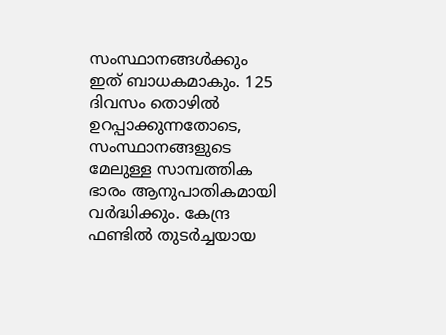സംസ്ഥാനങ്ങൾക്കും ഇത് ബാധകമാകും. 125 ദിവസം തൊഴിൽ ഉറപ്പാക്കുന്നതോടെ, സംസ്ഥാനങ്ങളുടെ മേലുള്ള സാമ്പത്തിക ഭാരം ആനുപാതികമായി വർദ്ധിക്കും. കേന്ദ്ര ഫണ്ടിൽ തുടർച്ചയായ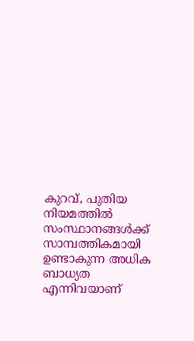കുറവ്, പുതിയ നിയമത്തിൽ സംസ്ഥാനങ്ങൾക്ക് സാമ്പത്തികമായി ഉണ്ടാകുന്ന അധിക ബാധ്യത എന്നിവയാണ്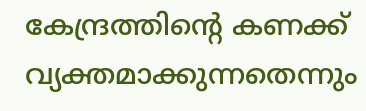കേന്ദ്രത്തിന്റെ കണക്ക് വ്യക്തമാക്കുന്നതെന്നും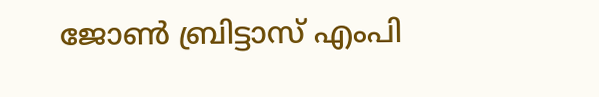ജോൺ ബ്രിട്ടാസ് എംപി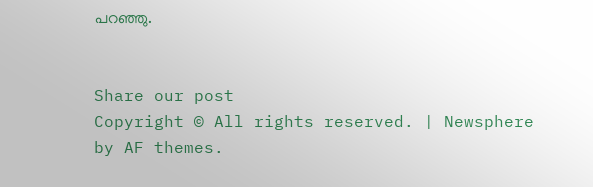പറഞ്ഞു.


Share our post
Copyright © All rights reserved. | Newsphere by AF themes.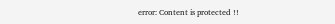error: Content is protected !!